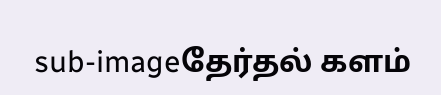sub-imageதேர்தல் களம்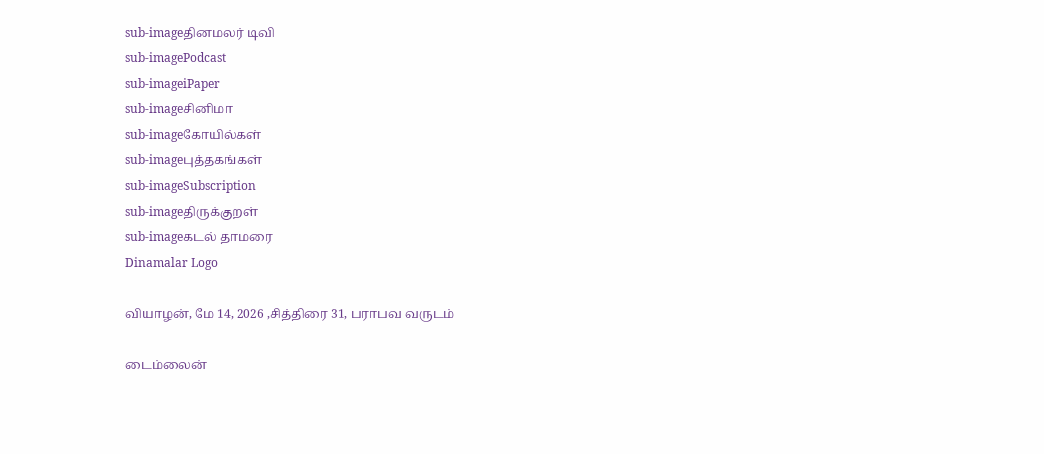sub-imageதினமலர் டிவி
sub-imagePodcast
sub-imageiPaper
sub-imageசினிமா
sub-imageகோயில்கள்
sub-imageபுத்தகங்கள்
sub-imageSubscription
sub-imageதிருக்குறள்
sub-imageகடல் தாமரை
Dinamalar Logo

வியாழன், மே 14, 2026 ,சித்திரை 31, பராபவ வருடம்

டைம்லைன்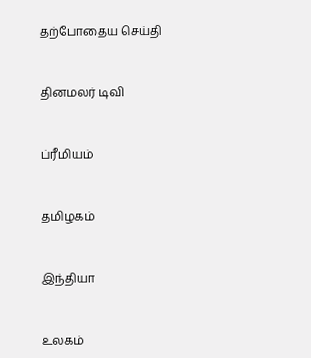தற்போதைய செய்தி


தினமலர் டிவி


ப்ரீமியம்


தமிழகம்


இந்தியா


உலகம்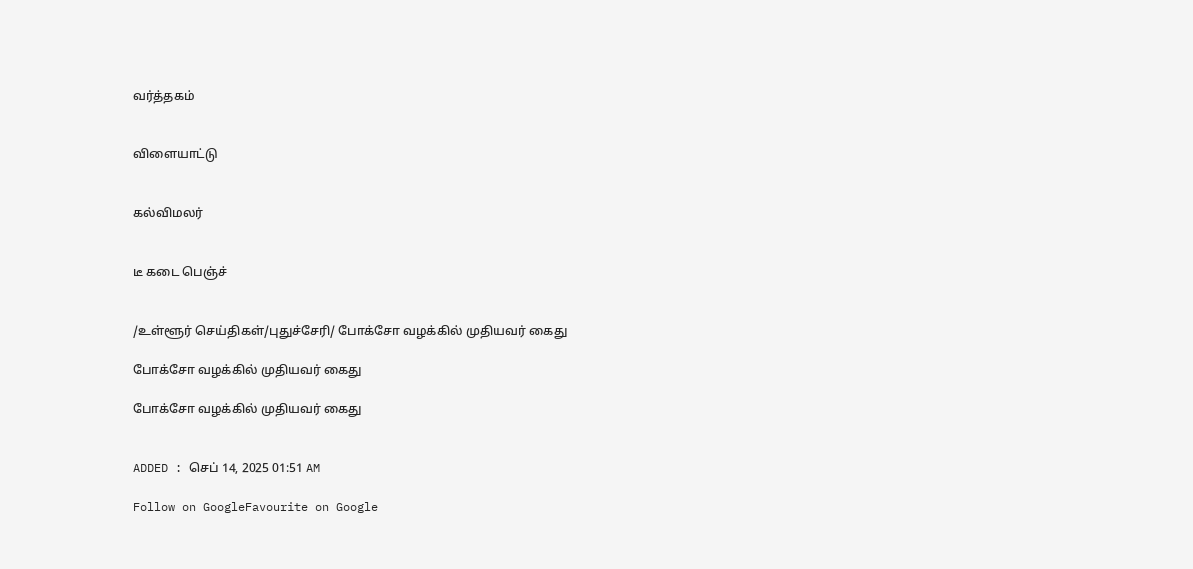வர்த்தகம்


விளையாட்டு


கல்விமலர்


டீ கடை பெஞ்ச்


/உள்ளூர் செய்திகள்/புதுச்சேரி/ போக்சோ வழக்கில் முதியவர் கைது

போக்சோ வழக்கில் முதியவர் கைது

போக்சோ வழக்கில் முதியவர் கைது


ADDED : செப் 14, 2025 01:51 AM

Follow on GoogleFavourite on Google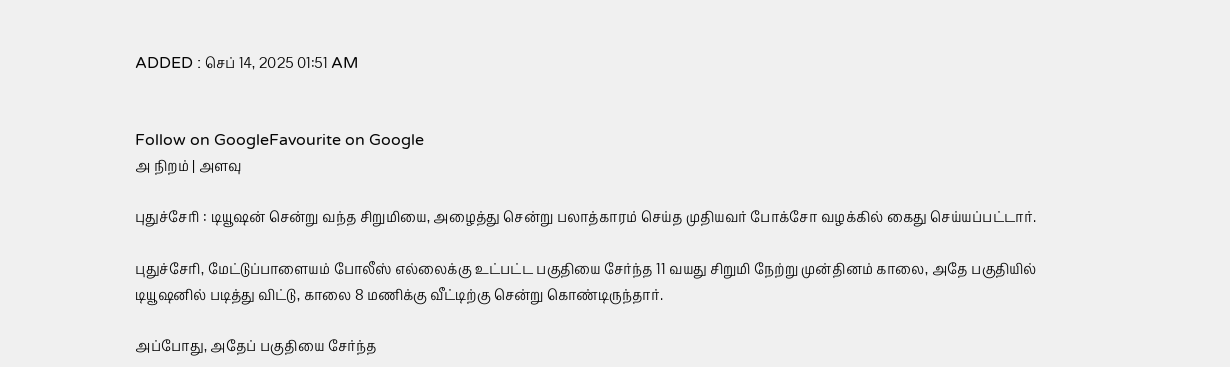ADDED : செப் 14, 2025 01:51 AM


Follow on GoogleFavourite on Google
அ நிறம் | அளவு

புதுச்சேரி : டியூஷன் சென்று வந்த சிறுமியை, அழைத்து சென்று பலாத்காரம் செய்த முதியவர் போக்சோ வழக்கில் கைது செய்யப்பட்டார்.

புதுச்சேரி, மேட்டுப்பாளையம் போலீஸ் எல்லைக்கு உட்பட்ட பகுதியை சேர்ந்த 11 வயது சிறுமி நேற்று முன்தினம் காலை, அதே பகுதியில் டியூஷனில் படித்து விட்டு, காலை 8 மணிக்கு வீட்டிற்கு சென்று கொண்டிருந்தார்.

அப்போது, அதேப் பகுதியை சேர்ந்த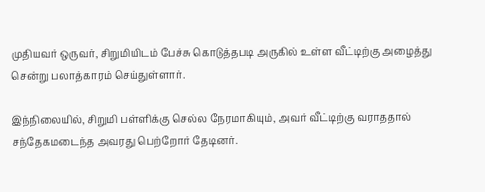முதியவர் ஒருவர், சிறுமியிடம் பேச்சு கொடுத்தபடி அருகில் உள்ள வீட்டிற்கு அழைத்து சென்று பலாத்காரம் செய்துள்ளார்.

இந்நிலையில், சிறுமி பள்ளிக்கு செல்ல நேரமாகியும், அவர் வீட்டிற்கு வராததால் சந்தேகமடைந்த அவரது பெற்றோர் தேடினர்.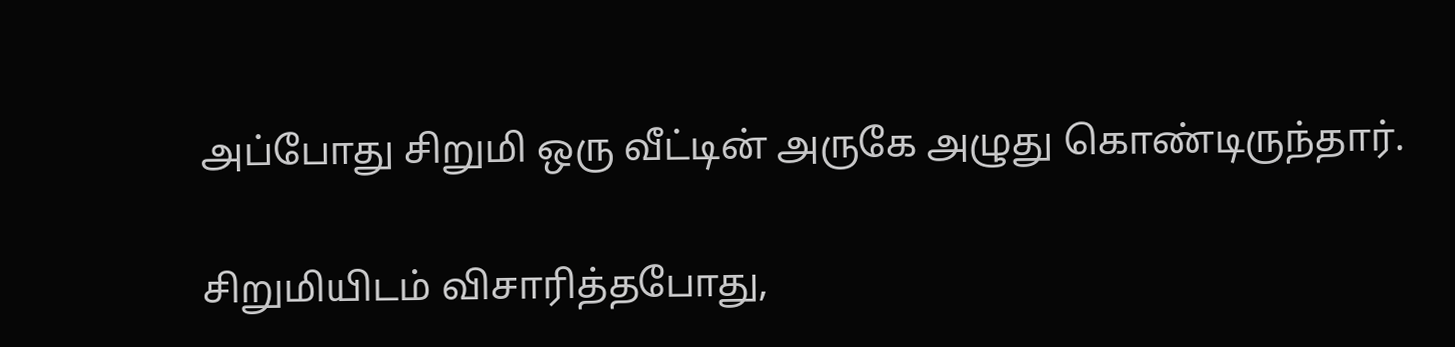அப்போது சிறுமி ஒரு வீட்டின் அருகே அழுது கொண்டிருந்தார்.

சிறுமியிடம் விசாரித்தபோது,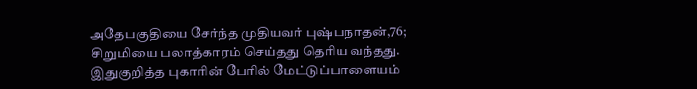அதேபகுதியை சேர்ந்த முதியவர் புஷ்பநாதன்,76; சிறுமியை பலாத்காரம் செய்தது தெரிய வந்தது. இதுகுறித்த புகாரின் பேரில் மேட்டுப்பாளையம்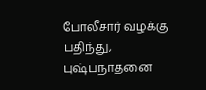போலீசார் வழக்கு பதிந்து, புஷ்பநாதனை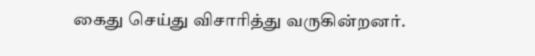கைது செய்து விசாரித்து வருகின்றனர்.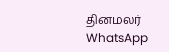தினமலர் WhatsApp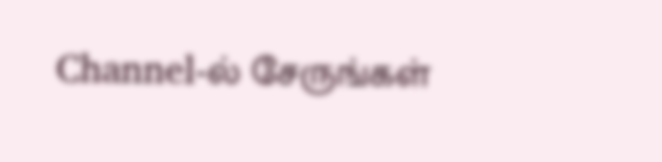Channel-ல் சேருங்கள்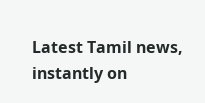Latest Tamil news, instantly on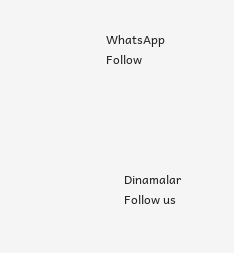WhatsApp
Follow





      Dinamalar
      Follow us